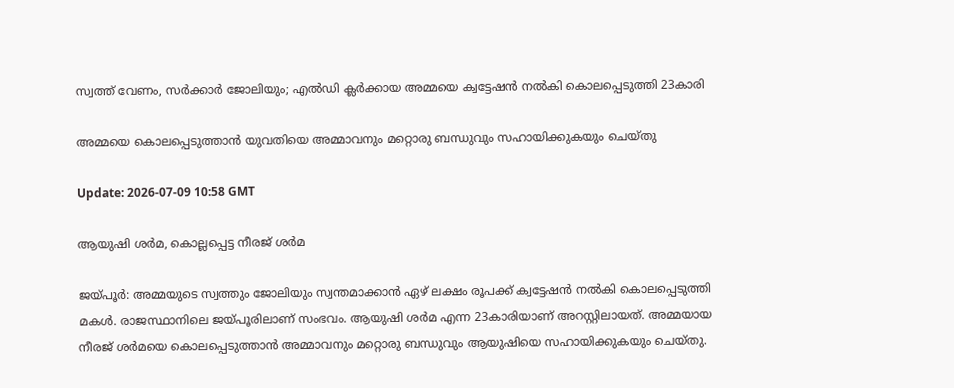സ്വത്ത് വേണം, സര്‍ക്കാര്‍ ജോലിയും; എല്‍ഡി ക്ലര്‍ക്കായ അമ്മയെ ക്വട്ടേഷന്‍ നല്‍കി കൊലപ്പെടുത്തി 23കാരി

അമ്മയെ കൊലപ്പെടുത്താന്‍ യുവതിയെ അമ്മാവനും മറ്റൊരു ബന്ധുവും സഹായിക്കുകയും ചെയ്തു

Update: 2026-07-09 10:58 GMT

ആയുഷി ശര്‍മ, കൊല്ലപ്പെട്ട നീരജ് ശര്‍മ

ജയ്പൂര്‍: അമ്മയുടെ സ്വത്തും ജോലിയും സ്വന്തമാക്കാന്‍ ഏഴ് ലക്ഷം രൂപക്ക് ക്വട്ടേഷന്‍ നല്‍കി കൊലപ്പെടുത്തി മകള്‍. രാജസ്ഥാനിലെ ജയ്പൂരിലാണ് സംഭവം. ആയുഷി ശര്‍മ എന്ന 23കാരിയാണ് അറസ്റ്റിലായത്. അമ്മയായ നീരജ് ശര്‍മയെ കൊലപ്പെടുത്താന്‍ അമ്മാവനും മറ്റൊരു ബന്ധുവും ആയുഷിയെ സഹായിക്കുകയും ചെയ്തു.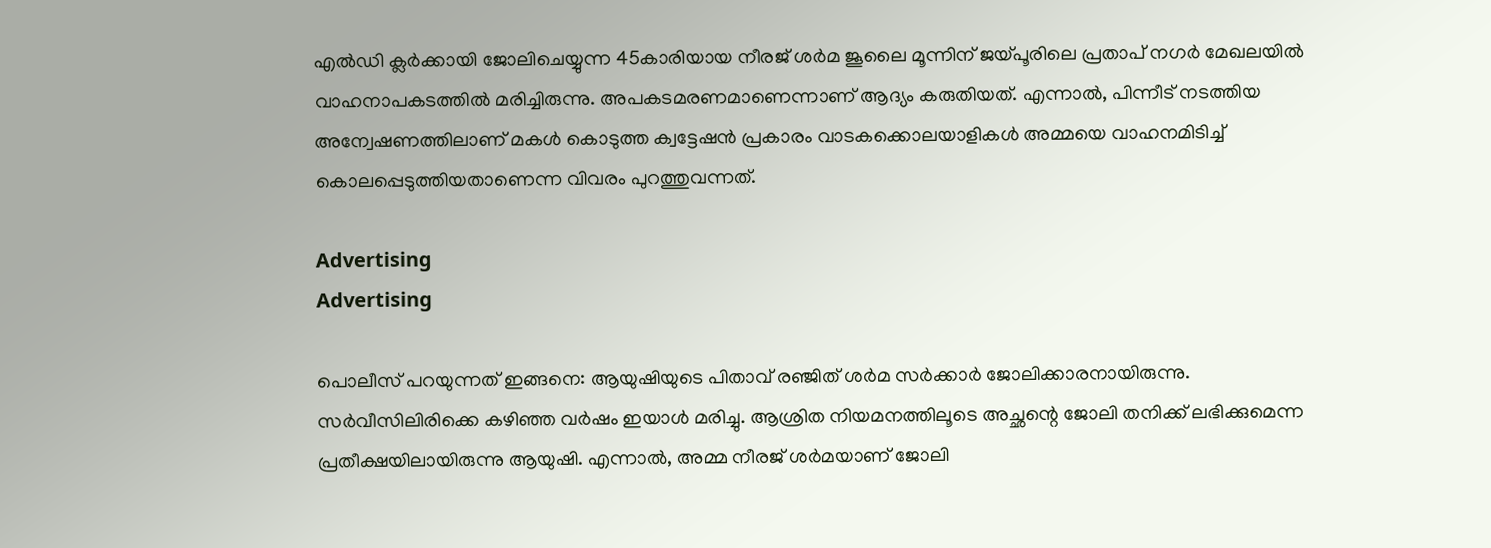എല്‍ഡി ക്ലര്‍ക്കായി ജോലിചെയ്യുന്ന 45കാരിയായ നീരജ് ശര്‍മ ജൂലൈ മൂന്നിന് ജയ്പൂരിലെ പ്രതാപ് നഗര്‍ മേഖലയില്‍ വാഹനാപകടത്തില്‍ മരിച്ചിരുന്നു. അപകടമരണമാണെന്നാണ് ആദ്യം കരുതിയത്. എന്നാല്‍, പിന്നീട് നടത്തിയ അന്വേഷണത്തിലാണ് മകള്‍ കൊടുത്ത ക്വട്ടേഷന്‍ പ്രകാരം വാടകക്കൊലയാളികള്‍ അമ്മയെ വാഹനമിടിച്ച് കൊലപ്പെടുത്തിയതാണെന്ന വിവരം പുറത്തുവന്നത്.

Advertising
Advertising

പൊലീസ് പറയുന്നത് ഇങ്ങനെ: ആയുഷിയുടെ പിതാവ് രഞ്ജിത് ശര്‍മ സര്‍ക്കാര്‍ ജോലിക്കാരനായിരുന്നു. സര്‍വീസിലിരിക്കെ കഴിഞ്ഞ വര്‍ഷം ഇയാള്‍ മരിച്ചു. ആശ്രിത നിയമനത്തിലൂടെ അച്ഛന്റെ ജോലി തനിക്ക് ലഭിക്കുമെന്ന പ്രതീക്ഷയിലായിരുന്നു ആയുഷി. എന്നാല്‍, അമ്മ നീരജ് ശര്‍മയാണ് ജോലി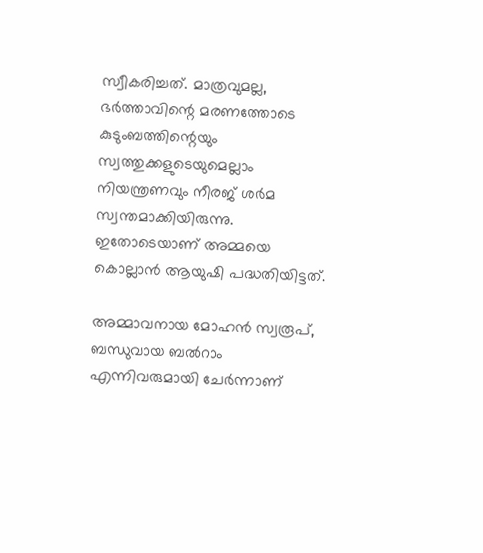സ്വീകരിച്ചത്. മാത്രവുമല്ല, ഭര്‍ത്താവിന്റെ മരണത്തോടെ കുടുംബത്തിന്റെയും സ്വത്തുക്കളുടെയുമെല്ലാം നിയന്ത്രണവും നീരജ് ശര്‍മ സ്വന്തമാക്കിയിരുന്നു. ഇതോടെയാണ് അമ്മയെ കൊല്ലാന്‍ ആയുഷി പദ്ധതിയിട്ടത്.

അമ്മാവനായ മോഹന്‍ സ്വരൂപ്, ബന്ധുവായ ബല്‍റാം എന്നിവരുമായി ചേര്‍ന്നാണ്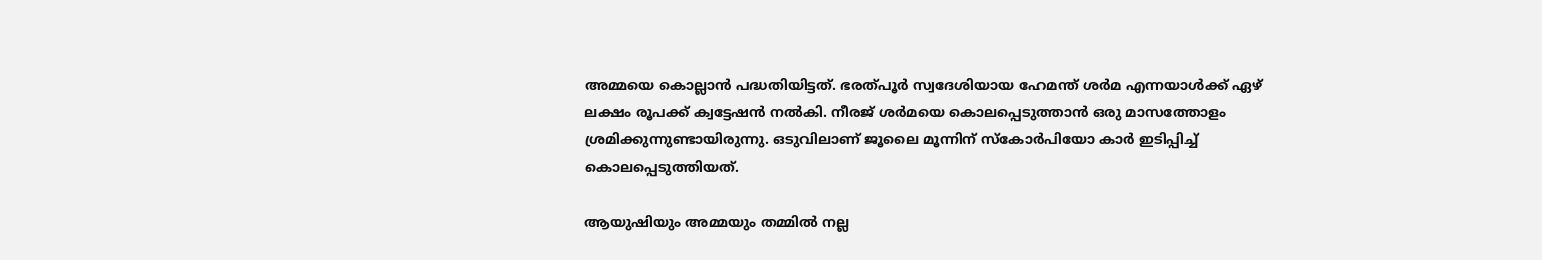അമ്മയെ കൊല്ലാന്‍ പദ്ധതിയിട്ടത്. ഭരത്പൂര്‍ സ്വദേശിയായ ഹേമന്ത് ശര്‍മ എന്നയാള്‍ക്ക് ഏഴ് ലക്ഷം രൂപക്ക് ക്വട്ടേഷന്‍ നല്‍കി. നീരജ് ശര്‍മയെ കൊലപ്പെടുത്താന്‍ ഒരു മാസത്തോളം ശ്രമിക്കുന്നുണ്ടായിരുന്നു. ഒടുവിലാണ് ജൂലൈ മൂന്നിന് സ്‌കോര്‍പിയോ കാര്‍ ഇടിപ്പിച്ച് കൊലപ്പെടുത്തിയത്.

ആയുഷിയും അമ്മയും തമ്മില്‍ നല്ല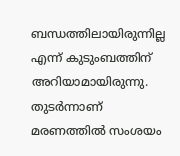ബന്ധത്തിലായിരുന്നില്ല എന്ന് കുടുംബത്തിന് അറിയാമായിരുന്നു. തുടര്‍ന്നാണ് മരണത്തില്‍ സംശയം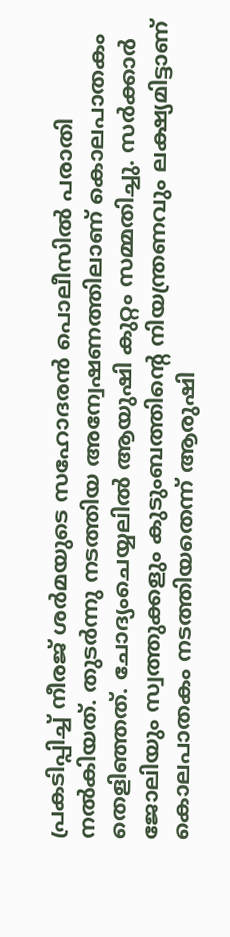പ്രകടിപ്പിച്ച് നീരജ് ശര്‍മയുടെ സഹോദരന്‍ പൊലീസില്‍ പരാതി നല്‍കിയത്. തുടര്‍ന്നു നടത്തിയ അന്വേഷണത്തിലാണ് കൊലപാതകം തെളിഞ്ഞത്. ചോദ്യംചെയ്യലില്‍ ആയുഷി കുറ്റം സമ്മതിച്ചു. സര്‍ക്കാര്‍ ജോലിയും സ്വത്തുക്കളും കുടുംബത്തിന്റെ നിയന്ത്രണവും ലക്ഷ്യമിട്ടാണ് കൊലപാതകം നടത്തിയതെന്ന് ആരുഷി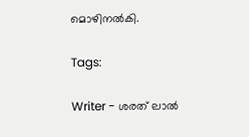മൊഴിനല്‍കി.

Tags:

Writer - ശരത് ലാൽ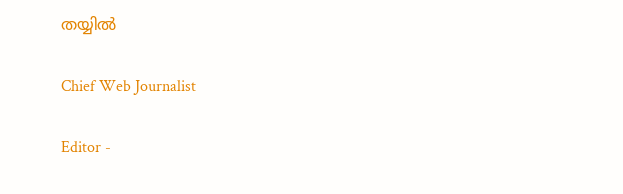തയ്യിൽ

Chief Web Journalist

Editor -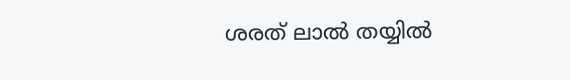ശരത് ലാൽ തയ്യിൽ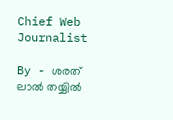Chief Web Journalist

By - ശരത് ലാൽ തയ്യിൽ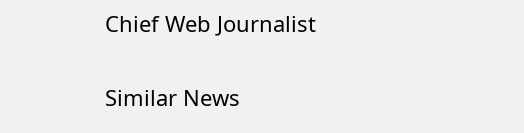Chief Web Journalist

Similar News